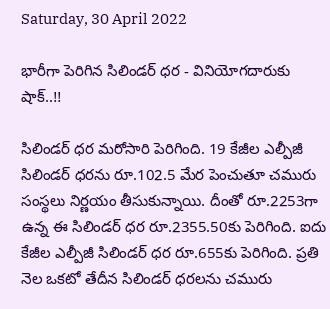Saturday, 30 April 2022

భారీగా పెరిగిన సిలిండర్ ధర - వినియోగదారుకు షాక్..!!

సిలిండర్ ధర మరోసారి పెరిగింది. 19 కేజీల ఎల్పీజీ సిలిండర్ ధరను రూ.102.5 మేర పెంచుతూ చమురు సంస్థలు నిర్ణయం తీసుకున్నాయి. దీంతో రూ.2253గా ఉన్న ఈ సిలిండర్ ధర రూ.2355.50కు పెరిగింది. ఐదు కేజీల ఎల్పీజీ సిలిండర్ ధర రూ.655కు పెరిగింది. ప్రతి నెల ఒకటో తేదీన సిలిండర్ ధరలను చమురు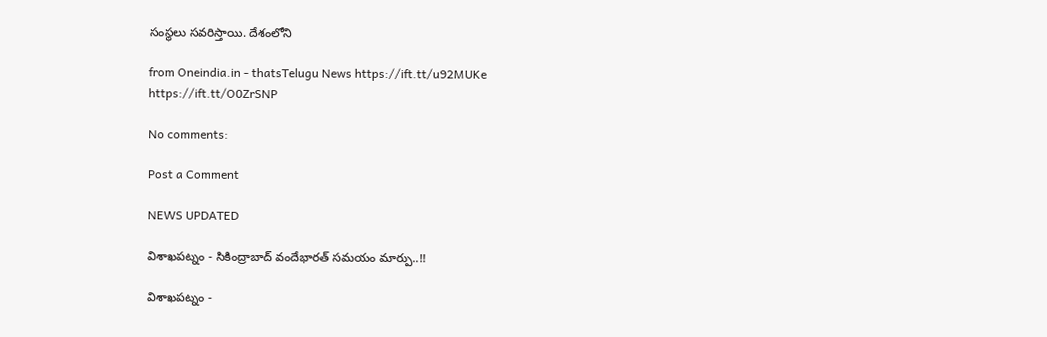సంస్థలు సవరిస్తాయి. దేశంలోని

from Oneindia.in - thatsTelugu News https://ift.tt/u92MUKe
https://ift.tt/O0ZrSNP

No comments:

Post a Comment

NEWS UPDATED

విశాఖపట్నం - సికింద్రాబాద్ వందేభారత్ సమయం మార్పు..!!

విశాఖపట్నం -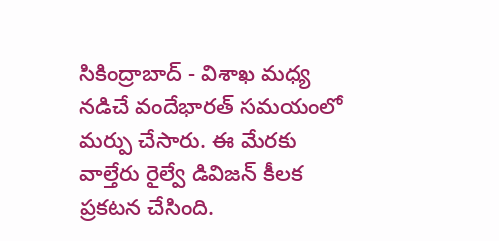సికింద్రాబాద్ - విశాఖ మధ్య నడిచే వందేభారత్ సమయంలో మర్పు చేసారు. ఈ మేరకు వాల్తేరు రైల్వే డివిజన్ కీలక ప్రకటన చేసింది.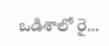ఒడిశాలో రై...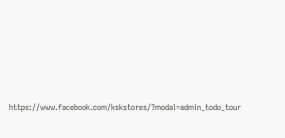https://www.facebook.com/kskstores/?modal=admin_todo_tour